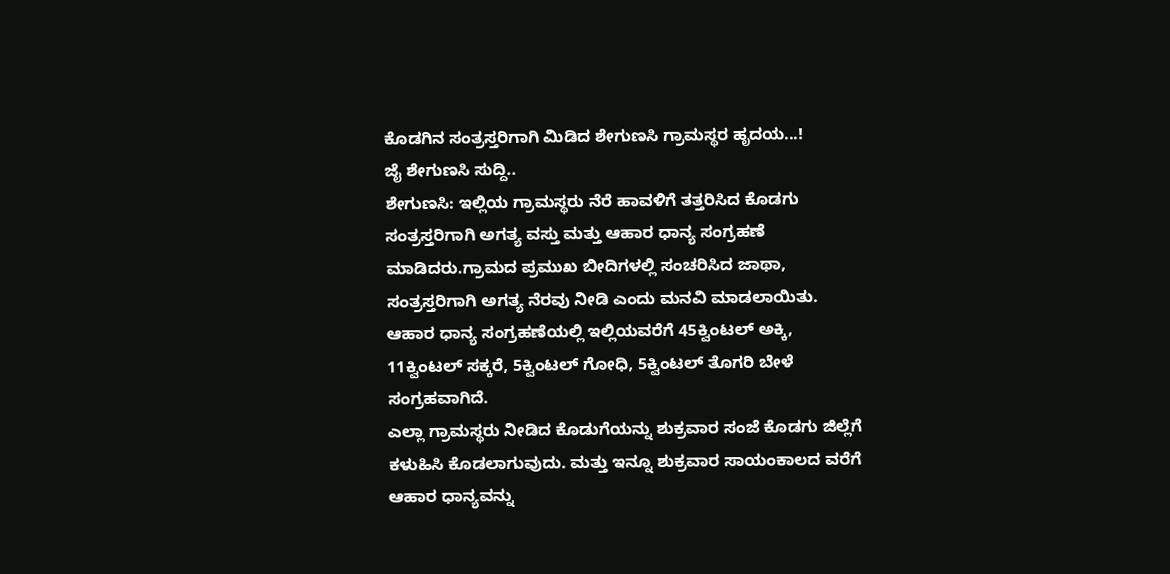ಕೊಡಗಿನ ಸಂತ್ರಸ್ತರಿಗಾಗಿ ಮಿಡಿದ ಶೇಗುಣಸಿ ಗ್ರಾಮಸ್ಥರ ಹೃದಯ...!
ಜೈ ಶೇಗುಣಸಿ ಸುದ್ದಿ..
ಶೇಗುಣಸಿ: ಇಲ್ಲಿಯ ಗ್ರಾಮಸ್ಥರು ನೆರೆ ಹಾವಳಿಗೆ ತತ್ತರಿಸಿದ ಕೊಡಗು ಸಂತ್ರಸ್ತರಿಗಾಗಿ ಅಗತ್ಯ ವಸ್ತು ಮತ್ತು ಆಹಾರ ಧಾನ್ಯ ಸಂಗ್ರಹಣೆ ಮಾಡಿದರು.ಗ್ರಾಮದ ಪ್ರಮುಖ ಬೀದಿಗಳಲ್ಲಿ ಸಂಚರಿಸಿದ ಜಾಥಾ, ಸಂತ್ರಸ್ತರಿಗಾಗಿ ಅಗತ್ಯ ನೆರವು ನೀಡಿ ಎಂದು ಮನವಿ ಮಾಡಲಾಯಿತು.
ಆಹಾರ ಧಾನ್ಯ ಸಂಗ್ರಹಣೆಯಲ್ಲಿ ಇಲ್ಲಿಯವರೆಗೆ 45ಕ್ವಿಂಟಲ್ ಅಕ್ಕಿ, 11ಕ್ವಿಂಟಲ್ ಸಕ್ಕರೆ, 5ಕ್ವಿಂಟಲ್ ಗೋಧಿ, 5ಕ್ವಿಂಟಲ್ ತೊಗರಿ ಬೇಳೆ ಸಂಗ್ರಹವಾಗಿದೆ.
ಎಲ್ಲಾ ಗ್ರಾಮಸ್ಥರು ನೀಡಿದ ಕೊಡುಗೆಯನ್ನು ಶುಕ್ರವಾರ ಸಂಜೆ ಕೊಡಗು ಜಿಲ್ಲೆಗೆ ಕಳುಹಿಸಿ ಕೊಡಲಾಗುವುದು. ಮತ್ತು ಇನ್ನೂ ಶುಕ್ರವಾರ ಸಾಯಂಕಾಲದ ವರೆಗೆ ಆಹಾರ ಧಾನ್ಯವನ್ನು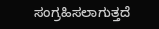ಸಂಗ್ರಹಿಸಲಾಗುತ್ತದೆ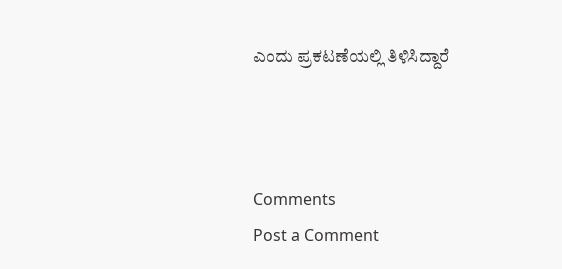ಎಂದು ಪ್ರಕಟಣೆಯಲ್ಲಿ ತಿಳಿಸಿದ್ದಾರೆ



Comments
Post a Comment